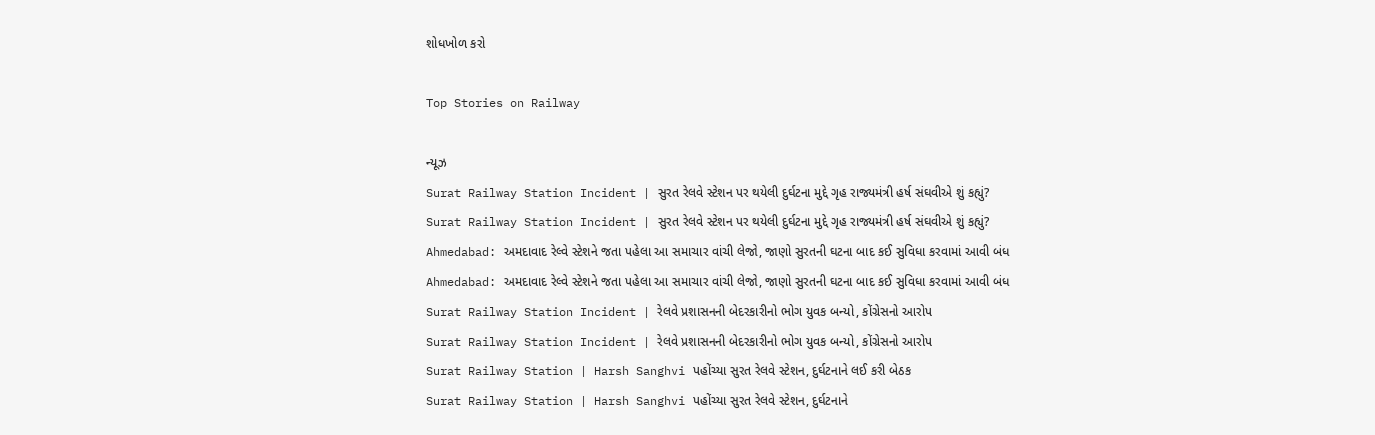શોધખોળ કરો

Top Stories on Railway

ન્યૂઝ
Surat Railway Station Incident | સુરત રેલવે સ્ટેશન પર થયેલી દુર્ઘટના મુદ્દે ગૃહ રાજ્યમંત્રી હર્ષ સંઘવીએ શું કહ્યું?
Surat Railway Station Incident | સુરત રેલવે સ્ટેશન પર થયેલી દુર્ઘટના મુદ્દે ગૃહ રાજ્યમંત્રી હર્ષ સંઘવીએ શું કહ્યું?
Ahmedabad: અમદાવાદ રેલ્વે સ્ટેશને જતા પહેલા આ સમાચાર વાંચી લેજો, જાણો સુરતની ઘટના બાદ કઈ સુવિધા કરવામાં આવી બંધ
Ahmedabad: અમદાવાદ રેલ્વે સ્ટેશને જતા પહેલા આ સમાચાર વાંચી લેજો, જાણો સુરતની ઘટના બાદ કઈ સુવિધા કરવામાં આવી બંધ
Surat Railway Station Incident | રેલવે પ્રશાસનની બેદરકારીનો ભોગ યુવક બન્યો, કોંગ્રેસનો આરોપ
Surat Railway Station Incident | રેલવે પ્રશાસનની બેદરકારીનો ભોગ યુવક બન્યો, કોંગ્રેસનો આરોપ
Surat Railway Station | Harsh Sanghvi પહોંચ્યા સુરત રેલવે સ્ટેશન, દુર્ઘટનાને લઈ કરી બેઠક
Surat Railway Station | Harsh Sanghvi પહોંચ્યા સુરત રેલવે સ્ટેશન, દુર્ઘટનાને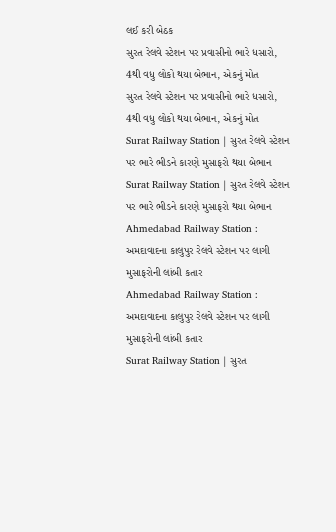લઈ કરી બેઠક
સુરત રેલવે સ્ટેશન પર પ્રવાસીનો ભારે ધસારો, 4થી વધુ લોકો થયા બેભાન, એકનું મોત
સુરત રેલવે સ્ટેશન પર પ્રવાસીનો ભારે ધસારો, 4થી વધુ લોકો થયા બેભાન, એકનું મોત
Surat Railway Station | સુરત રેલવે સ્ટેશન પર ભારે ભીડને કારણે મુસાફરો થયા બેભાન
Surat Railway Station | સુરત રેલવે સ્ટેશન પર ભારે ભીડને કારણે મુસાફરો થયા બેભાન
Ahmedabad Railway Station : અમદાવાદના કાલુપુર રેલવે સ્ટેશન પર લાગી મુસાફરોની લાંબી કતાર
Ahmedabad Railway Station : અમદાવાદના કાલુપુર રેલવે સ્ટેશન પર લાગી મુસાફરોની લાંબી કતાર
Surat Railway Station | સુરત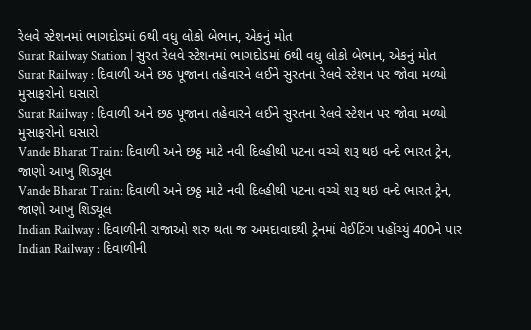રેલવે સ્ટેશનમાં ભાગદોડમાં 6થી વધુ લોકો બેભાન, એકનું મોત
Surat Railway Station | સુરત રેલવે સ્ટેશનમાં ભાગદોડમાં 6થી વધુ લોકો બેભાન, એકનું મોત
Surat Railway : દિવાળી અને છઠ પૂજાના તહેવારને લઈને સુરતના રેલવે સ્ટેશન પર જોવા મળ્યો મુસાફરોનો ઘસારો
Surat Railway : દિવાળી અને છઠ પૂજાના તહેવારને લઈને સુરતના રેલવે સ્ટેશન પર જોવા મળ્યો મુસાફરોનો ઘસારો
Vande Bharat Train: દિવાળી અને છઠ્ઠ માટે નવી દિલ્હીથી પટના વચ્ચે શરૂ થઇ વન્દે ભારત ટ્રેન, જાણો આખુ શિડ્યૂલ
Vande Bharat Train: દિવાળી અને છઠ્ઠ માટે નવી દિલ્હીથી પટના વચ્ચે શરૂ થઇ વન્દે ભારત ટ્રેન, જાણો આખુ શિડ્યૂલ
Indian Railway : દિવાળીની રાજાઓ શરુ થતા જ અમદાવાદથી ટ્રેનમાં વેઈટિંગ પહોંચ્યું 400ને પાર
Indian Railway : દિવાળીની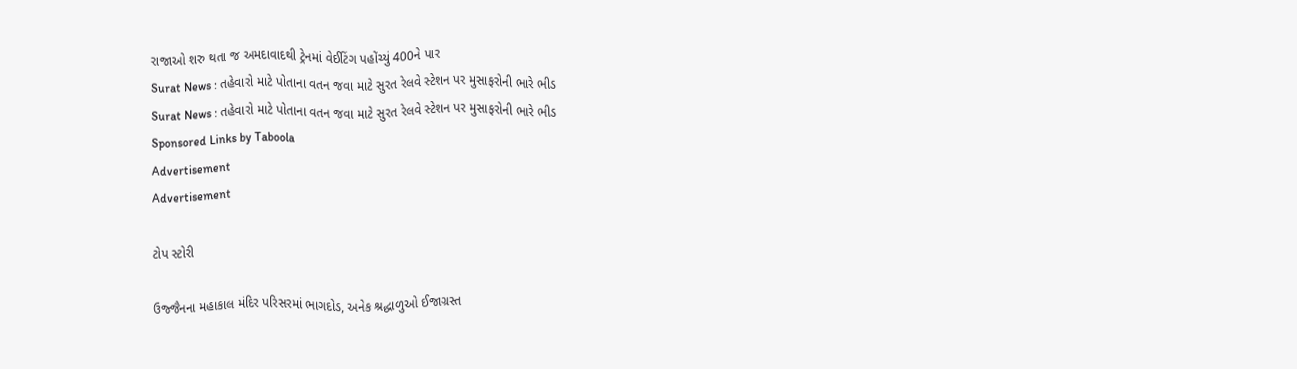રાજાઓ શરુ થતા જ અમદાવાદથી ટ્રેનમાં વેઈટિંગ પહોંચ્યું 400ને પાર
Surat News : તહેવારો માટે પોતાના વતન જવા માટે સુરત રેલવે સ્ટેશન પર મુસાફરોની ભારે ભીડ
Surat News : તહેવારો માટે પોતાના વતન જવા માટે સુરત રેલવે સ્ટેશન પર મુસાફરોની ભારે ભીડ
Sponsored Links by Taboola
Advertisement
Advertisement

ટોપ સ્ટોરી

ઉજ્જૈનના મહાકાલ મંદિર પરિસરમાં ભાગદોડ, અનેક શ્રદ્ધાળુઓ ઈજાગ્રસ્ત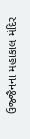ઉજ્જૈનના મહાકાલ મંદિર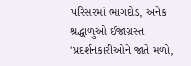પરિસરમાં ભાગદોડ, અનેક શ્રદ્ધાળુઓ ઈજાગ્રસ્ત
'પ્રદર્શનકારીઓને જાતે મળો,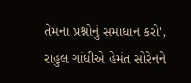તેમના પ્રશ્નોનું સમાધાન કરો', રાહુલ ગાંધીએ હેમંત સોરેનને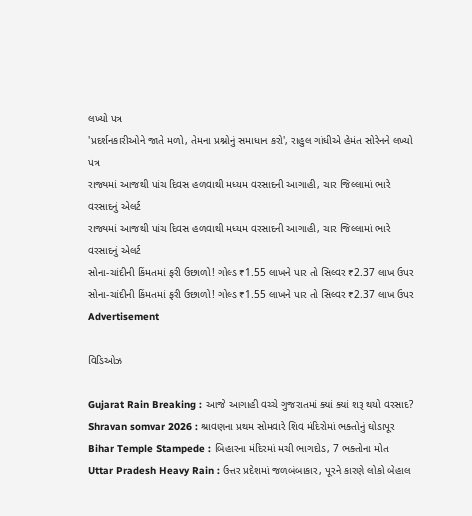લખ્યો પત્ર
'પ્રદર્શનકારીઓને જાતે મળો, તેમના પ્રશ્નોનું સમાધાન કરો', રાહુલ ગાંધીએ હેમંત સોરેનને લખ્યો પત્ર
રાજ્યમાં આજથી પાંચ દિવસ હળવાથી મધ્યમ વરસાદની આગાહી, ચાર જિલ્લામાં ભારે વરસાદનું એલર્ટ
રાજ્યમાં આજથી પાંચ દિવસ હળવાથી મધ્યમ વરસાદની આગાહી, ચાર જિલ્લામાં ભારે વરસાદનું એલર્ટ
સોના-ચાંદીની કિંમતમાં ફરી ઉછાળો! ગોલ્ડ ₹1.55 લાખને પાર તો સિલ્વર ₹2.37 લાખ ઉપર
સોના-ચાંદીની કિંમતમાં ફરી ઉછાળો! ગોલ્ડ ₹1.55 લાખને પાર તો સિલ્વર ₹2.37 લાખ ઉપર
Advertisement

વિડિઓઝ

Gujarat Rain Breaking : આજે આગાહી વચ્ચે ગુજરાતમાં ક્યાં ક્યાં શરૂ થયો વરસાદ?
Shravan somvar 2026 : શ્રાવણના પ્રથમ સોમવારે શિવ મંદિરોમાં ભક્તોનું ઘોડાપૂર
Bihar Temple Stampede : બિહારના મંદિરમાં મચી ભાગદોડ, 7 ભક્તોના મોત
Uttar Pradesh Heavy Rain : ઉત્તર પ્રદેશમાં જળબંબાકાર, પૂરને કારણે લોકો બેહાલ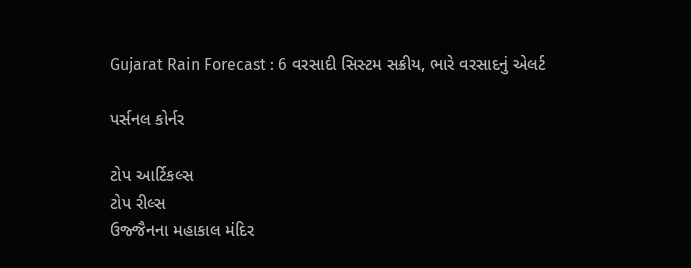Gujarat Rain Forecast : 6 વરસાદી સિસ્ટમ સક્રીય, ભારે વરસાદનું એલર્ટ

પર્સનલ કોર્નર

ટોપ આર્ટિકલ્સ
ટોપ રીલ્સ
ઉજ્જૈનના મહાકાલ મંદિર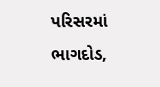પરિસરમાં ભાગદોડ,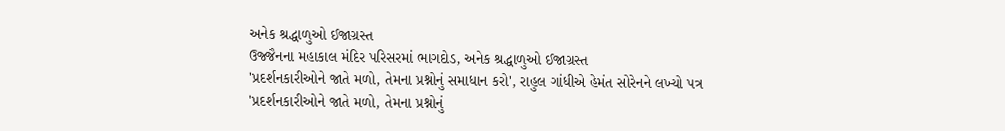અનેક શ્રદ્ધાળુઓ ઈજાગ્રસ્ત
ઉજ્જૈનના મહાકાલ મંદિર પરિસરમાં ભાગદોડ, અનેક શ્રદ્ધાળુઓ ઈજાગ્રસ્ત
'પ્રદર્શનકારીઓને જાતે મળો, તેમના પ્રશ્નોનું સમાધાન કરો', રાહુલ ગાંધીએ હેમંત સોરેનને લખ્યો પત્ર
'પ્રદર્શનકારીઓને જાતે મળો, તેમના પ્રશ્નોનું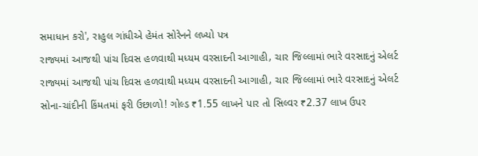સમાધાન કરો', રાહુલ ગાંધીએ હેમંત સોરેનને લખ્યો પત્ર
રાજ્યમાં આજથી પાંચ દિવસ હળવાથી મધ્યમ વરસાદની આગાહી, ચાર જિલ્લામાં ભારે વરસાદનું એલર્ટ
રાજ્યમાં આજથી પાંચ દિવસ હળવાથી મધ્યમ વરસાદની આગાહી, ચાર જિલ્લામાં ભારે વરસાદનું એલર્ટ
સોના-ચાંદીની કિંમતમાં ફરી ઉછાળો! ગોલ્ડ ₹1.55 લાખને પાર તો સિલ્વર ₹2.37 લાખ ઉપર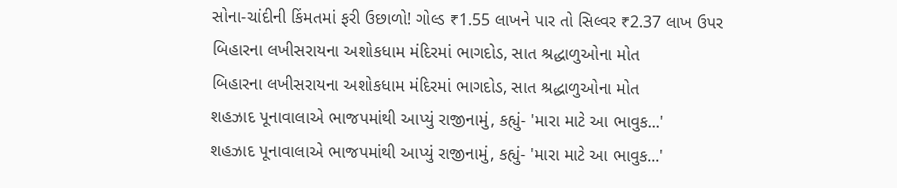સોના-ચાંદીની કિંમતમાં ફરી ઉછાળો! ગોલ્ડ ₹1.55 લાખને પાર તો સિલ્વર ₹2.37 લાખ ઉપર
બિહારના લખીસરાયના અશોકધામ મંદિરમાં ભાગદોડ, સાત શ્રદ્ધાળુઓના મોત
બિહારના લખીસરાયના અશોકધામ મંદિરમાં ભાગદોડ, સાત શ્રદ્ધાળુઓના મોત
શહઝાદ પૂનાવાલાએ ભાજપમાંથી આપ્યું રાજીનામું, કહ્યું- 'મારા માટે આ ભાવુક...'
શહઝાદ પૂનાવાલાએ ભાજપમાંથી આપ્યું રાજીનામું, કહ્યું- 'મારા માટે આ ભાવુક...'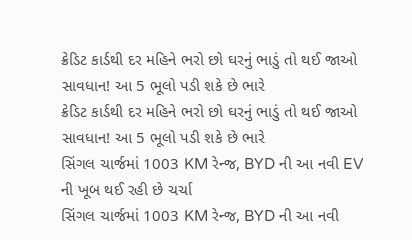ક્રેડિટ કાર્ડથી દર મહિને ભરો છો ઘરનું ભાડું તો થઈ જાઓ સાવધાન! આ 5 ભૂલો પડી શકે છે ભારે
ક્રેડિટ કાર્ડથી દર મહિને ભરો છો ઘરનું ભાડું તો થઈ જાઓ સાવધાન! આ 5 ભૂલો પડી શકે છે ભારે
સિંગલ ચાર્જમાં 1003 KM રેન્જ, BYD ની આ નવી EV ની ખૂબ થઈ રહી છે ચર્ચા
સિંગલ ચાર્જમાં 1003 KM રેન્જ, BYD ની આ નવી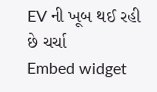EV ની ખૂબ થઈ રહી છે ચર્ચા
Embed widget